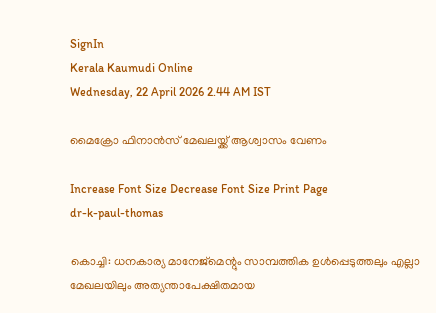SignIn
Kerala Kaumudi Online
Wednesday, 22 April 2026 2.44 AM IST

മൈക്രോ ഫിനാൻസ് മേഖലയ്ക്ക് ആശ്വാസം വേണം

Increase Font Size Decrease Font Size Print Page
dr-k-paul-thomas

കൊച്ചി: ധനകാര്യ മാനേജ്‌മെന്റും സാമ്പത്തിക ഉൾപ്പെടുത്തലും എല്ലാ മേഖലയിലും അത്യന്താപേക്ഷിതമായ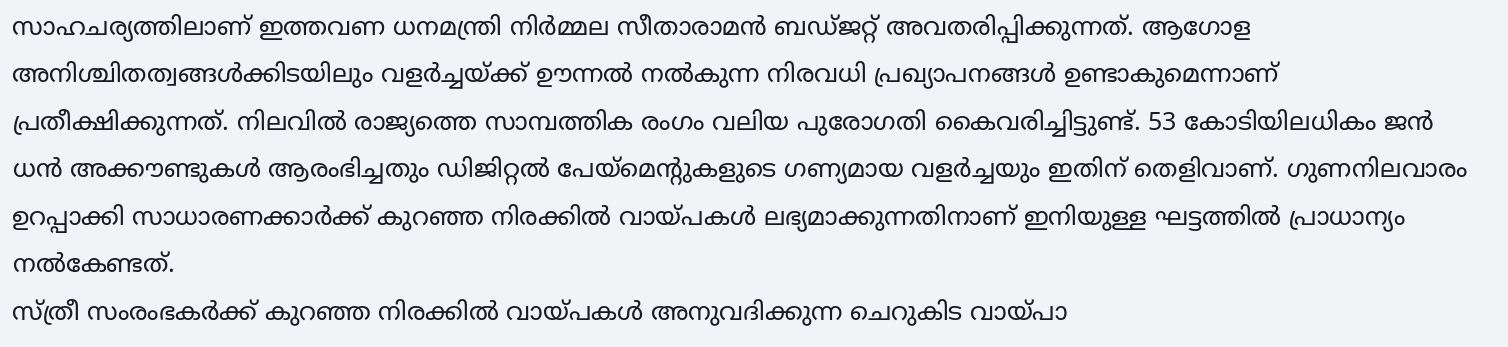സാഹചര്യത്തിലാണ് ഇത്തവണ ധനമന്ത്രി നിർമ്മല സീതാരാമൻ ബഡ്‌ജറ്റ് അവതരിപ്പിക്കുന്നത്. ആഗോള അനിശ്ചിതത്വങ്ങൾക്കിടയിലും വളർച്ചയ്ക്ക് ഊന്നൽ നൽകുന്ന നിരവധി പ്രഖ്യാപനങ്ങൾ ഉണ്ടാകുമെന്നാണ് പ്രതീക്ഷിക്കുന്നത്. നിലവിൽ രാജ്യത്തെ സാമ്പത്തിക രംഗം വലിയ പുരോഗതി കൈവരിച്ചിട്ടുണ്ട്. 53 കോടിയിലധികം ജൻ ധൻ അക്കൗണ്ടുകൾ ആരംഭിച്ചതും ഡിജിറ്റൽ പേയ്‌മെന്റുകളുടെ ഗണ്യമായ വളർച്ചയും ഇതിന് തെളിവാണ്. ഗുണനിലവാരം ഉറപ്പാക്കി സാധാരണക്കാർക്ക് കുറഞ്ഞ നിരക്കിൽ വായ്പകൾ ലഭ്യമാക്കുന്നതിനാണ് ഇനിയുള്ള ഘട്ടത്തിൽ പ്രാധാന്യം നൽകേണ്ടത്.
സ്ത്രീ സംരംഭകർക്ക് കുറഞ്ഞ നിരക്കിൽ വായ്പകൾ അനുവദിക്കുന്ന ചെറുകിട വായ്പാ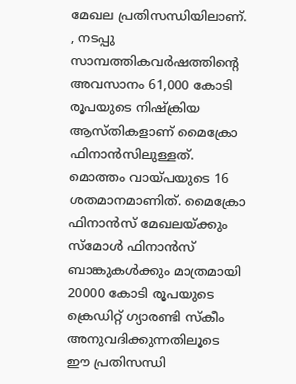മേഖല പ്രതിസന്ധിയിലാണ്. , നടപ്പു സാമ്പത്തികവർഷത്തിന്റെ അവസാനം 61,000 കോടി രൂപയുടെ നിഷ്‌ക്രിയ ആസ്തികളാണ് മൈക്രോ ഫിനാൻസിലുള്ളത്. മൊത്തം വായ്പയുടെ 16 ശതമാനമാണിത്. മൈക്രോ ഫിനാൻസ് മേഖലയ്ക്കും സ്‌മോൾ ഫിനാൻസ് ബാങ്കുകൾക്കും മാത്രമായി 20000 കോടി രൂപയുടെ ക്രെഡിറ്റ് ഗ്യാരണ്ടി സ്‌കീം അനുവദിക്കുന്നതിലൂടെ ഈ പ്രതിസന്ധി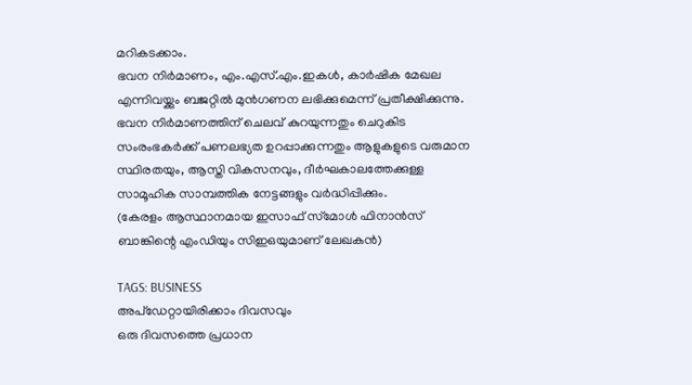മറികടക്കാം.
ഭവന നിർമാണം, എം.എസ്.എം.ഇകൾ, കാർഷിക മേഖല എന്നിവയ്ക്കും ബജറ്റിൽ മുൻഗണന ലഭിക്കുമെന്ന് പ്രതീക്ഷിക്കുന്നു. ഭവന നിർമാണത്തിന് ചെലവ് കുറയുന്നതും ചെറുകിട സംരംഭകർക്ക് പണലഭ്യത ഉറപ്പാക്കുന്നതും ആളുകളുടെ വരുമാന സ്ഥിരതയും, ആസ്തി വികസനവും, ദീർഘകാലത്തേക്കുള്ള സാമൂഹിക സാമ്പത്തിക നേട്ടങ്ങളും വർദ്ധിപ്പിക്കും.
(കേരളം ആസ്ഥാനമായ ഇസാഫ് സ്‌മോൾ ഫിനാൻസ് ബാങ്കിന്റെ എംഡിയും സിഇഒയുമാണ് ലേഖകൻ)

TAGS: BUSINESS
അപ്ഡേറ്റായിരിക്കാം ദിവസവും
ഒരു ദിവസത്തെ പ്രധാന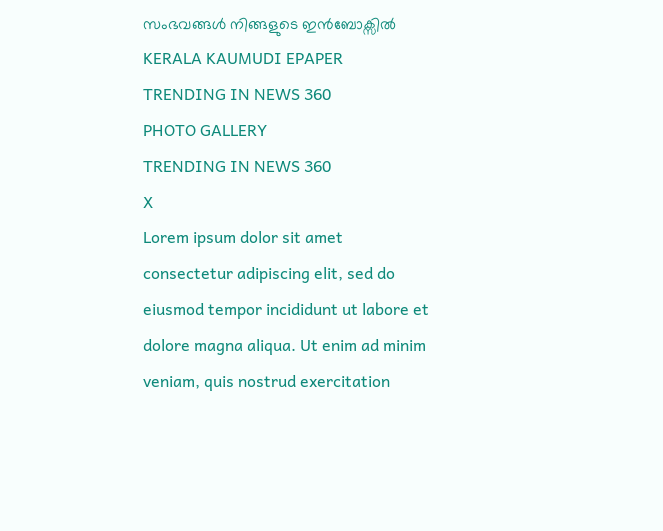സംഭവങ്ങൾ നിങ്ങളുടെ ഇൻബോക്സിൽ
KERALA KAUMUDI EPAPER
TRENDING IN NEWS 360
PHOTO GALLERY
TRENDING IN NEWS 360
X
Lorem ipsum dolor sit amet
consectetur adipiscing elit, sed do eiusmod tempor incididunt ut labore et dolore magna aliqua. Ut enim ad minim veniam, quis nostrud exercitation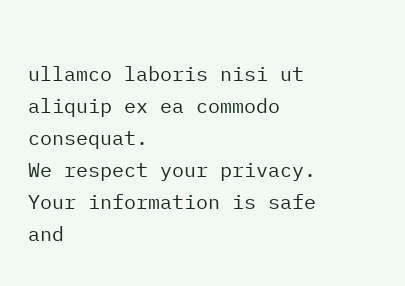ullamco laboris nisi ut aliquip ex ea commodo consequat.
We respect your privacy. Your information is safe and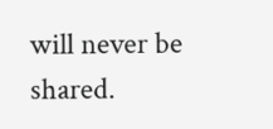will never be shared.